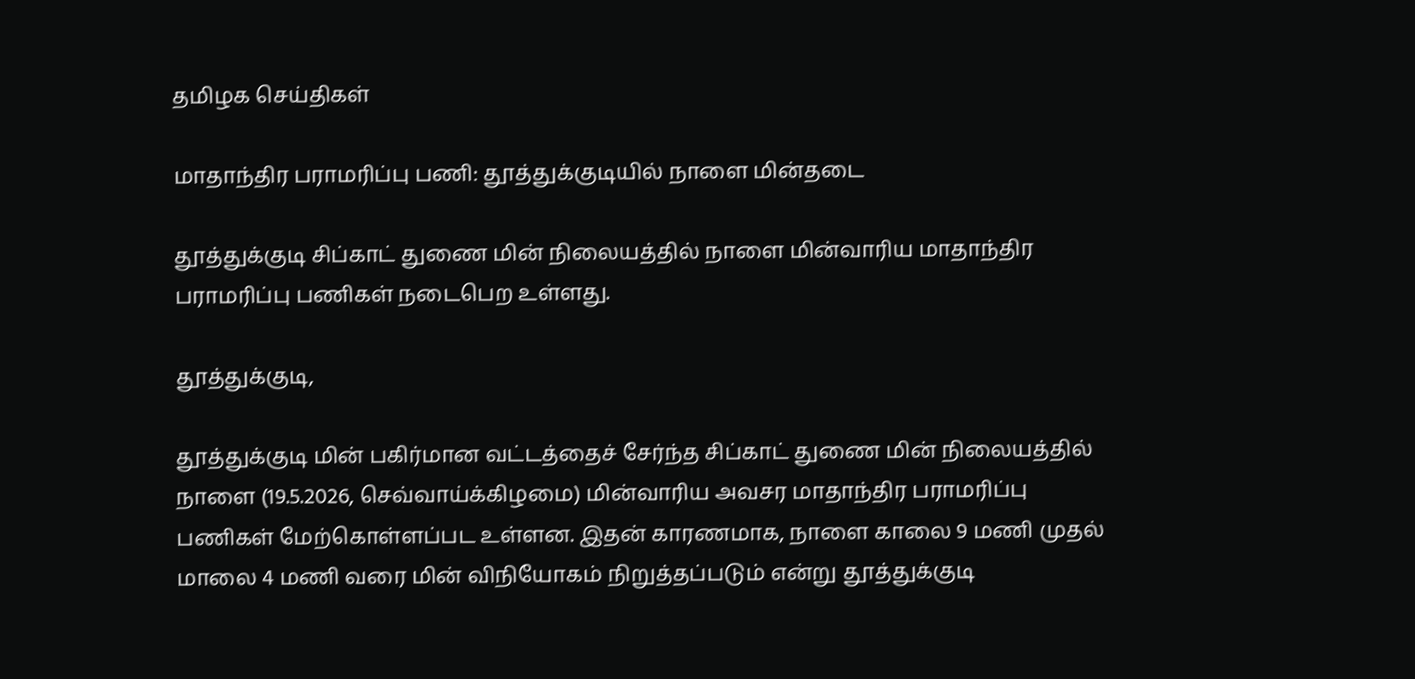தமிழக செய்திகள்

மாதாந்திர பராமரிப்பு பணி: தூத்துக்குடியில் நாளை மின்தடை

தூத்துக்குடி சிப்காட் துணை மின் நிலையத்தில் நாளை மின்வாரிய மாதாந்திர பராமரிப்பு பணிகள் நடைபெற உள்ளது.

தூத்துக்குடி,

தூத்துக்குடி மின் பகிர்மான வட்டத்தைச் சேர்ந்த சிப்காட் துணை மின் நிலையத்தில் நாளை (19.5.2026, செவ்வாய்க்கிழமை) மின்வாரிய அவசர மாதாந்திர பராமரிப்பு பணிகள் மேற்கொள்ளப்பட உள்ளன. இதன் காரணமாக, நாளை காலை 9 மணி முதல் மாலை 4 மணி வரை மின் விநியோகம் நிறுத்தப்படும் என்று தூத்துக்குடி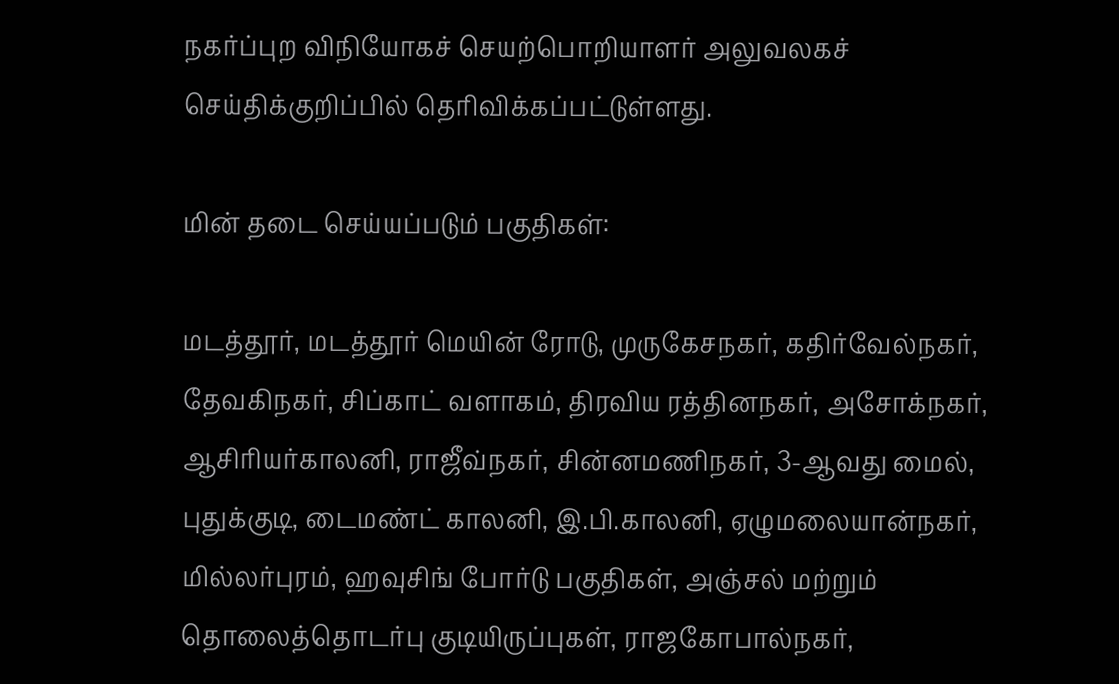நகர்ப்புற விநியோகச் செயற்பொறியாளர் அலுவலகச் செய்திக்குறிப்பில் தெரிவிக்கப்பட்டுள்ளது.

மின் தடை செய்யப்படும் பகுதிகள்:

மடத்தூர், மடத்தூர் மெயின் ரோடு, முருகேசநகர், கதிர்வேல்நகர், தேவகிநகர், சிப்காட் வளாகம், திரவிய ரத்தினநகர், அசோக்நகர், ஆசிரியர்காலனி, ராஜீவ்நகர், சின்னமணிநகர், 3-ஆவது மைல், புதுக்குடி, டைமண்ட் காலனி, இ.பி.காலனி, ஏழுமலையான்நகர், மில்லர்புரம், ஹவுசிங் போர்டு பகுதிகள், அஞ்சல் மற்றும் தொலைத்தொடர்பு குடியிருப்புகள், ராஜகோபால்நகர்,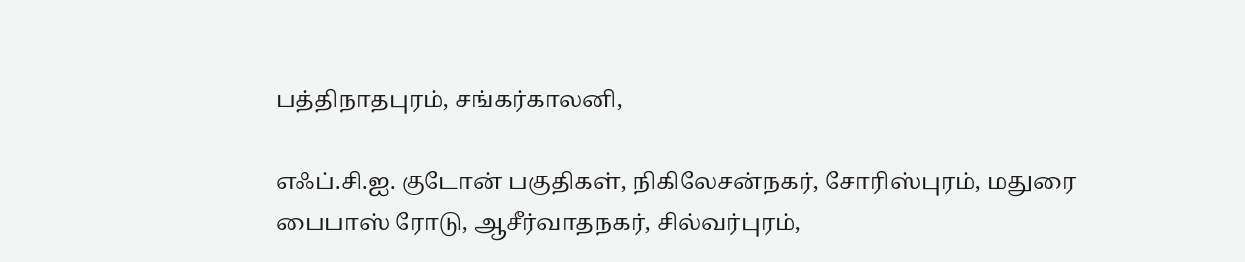பத்திநாதபுரம், சங்கர்காலனி,

எஃப்.சி.ஐ. குடோன் பகுதிகள், நிகிலேசன்நகர், சோரிஸ்புரம், மதுரை பைபாஸ் ரோடு, ஆசீர்வாதநகர், சில்வர்புரம்,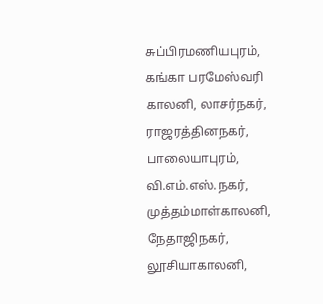சுப்பிரமணியபுரம், கங்கா பரமேஸ்வரி காலனி, லாசர்நகர், ராஜரத்தினநகர், பாலையாபுரம், வி.எம்.எஸ்.நகர், முத்தம்மாள்காலனி, நேதாஜிநகர், லூசியாகாலனி,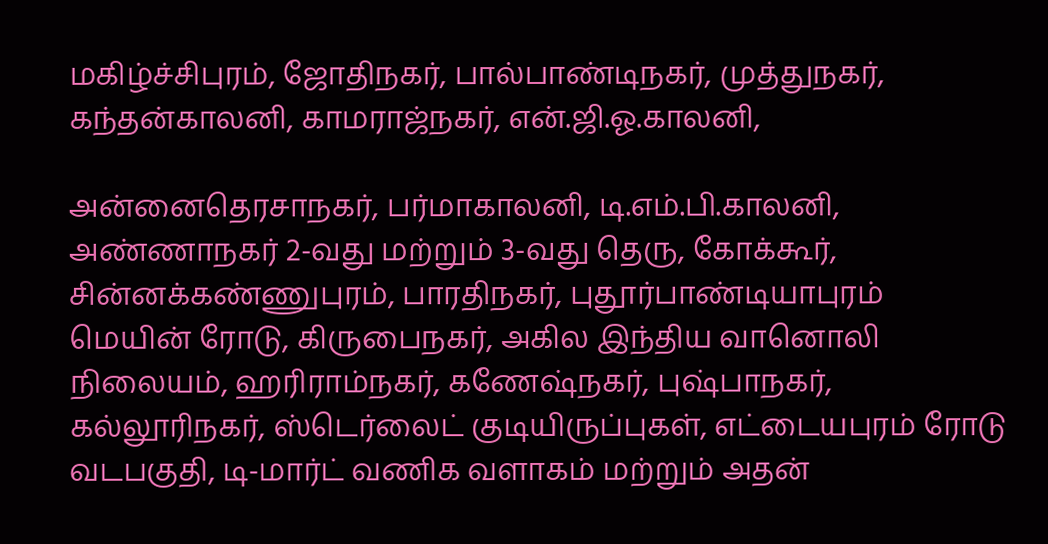மகிழ்ச்சிபுரம், ஜோதிநகர், பால்பாண்டிநகர், முத்துநகர், கந்தன்காலனி, காமராஜ்நகர், என்.ஜி.ஓ.காலனி,

அன்னைதெரசாநகர், பர்மாகாலனி, டி.எம்.பி.காலனி, அண்ணாநகர் 2-வது மற்றும் 3-வது தெரு, கோக்கூர், சின்னக்கண்ணுபுரம், பாரதிநகர், புதூர்பாண்டியாபுரம் மெயின் ரோடு, கிருபைநகர், அகில இந்திய வானொலி நிலையம், ஹரிராம்நகர், கணேஷ்நகர், புஷ்பாநகர், கல்லூரிநகர், ஸ்டெர்லைட் குடியிருப்புகள், எட்டையபுரம் ரோடு வடபகுதி, டி-மார்ட் வணிக வளாகம் மற்றும் அதன்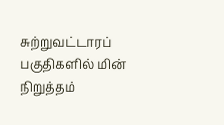சுற்றுவட்டாரப் பகுதிகளில் மின் நிறுத்தம்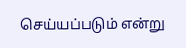செய்யப்படும் என்று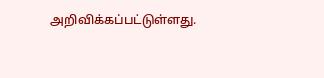அறிவிக்கப்பட்டுள்ளது.